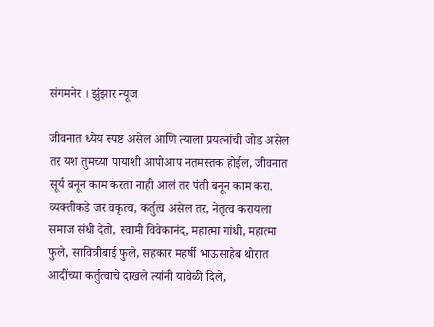संगमनेर । झुंझार न्यूज

जीवनात ध्येय स्पष्ट असेल आणि त्याला प्रयत्नांची जोड असेल तर यश तुमच्या पायाशी आपोआप नतमस्तक होईल, जीवनात सूर्य बनून काम करता नाही आलं तर पंती बनून काम करा. व्यक्तीकडे जर वकृत्व, कर्तुत्व असेल तर, नेतृत्व करायला समाज संधी देतो, स्वामी विवेकानंद, महात्मा गांधी, महात्मा फुले, सावित्रीबाई फुले, सहकार महर्षी भाऊसाहेब थोरात आदींच्या कर्तुत्वाचे दाखले त्यांनी यावेळी दिले,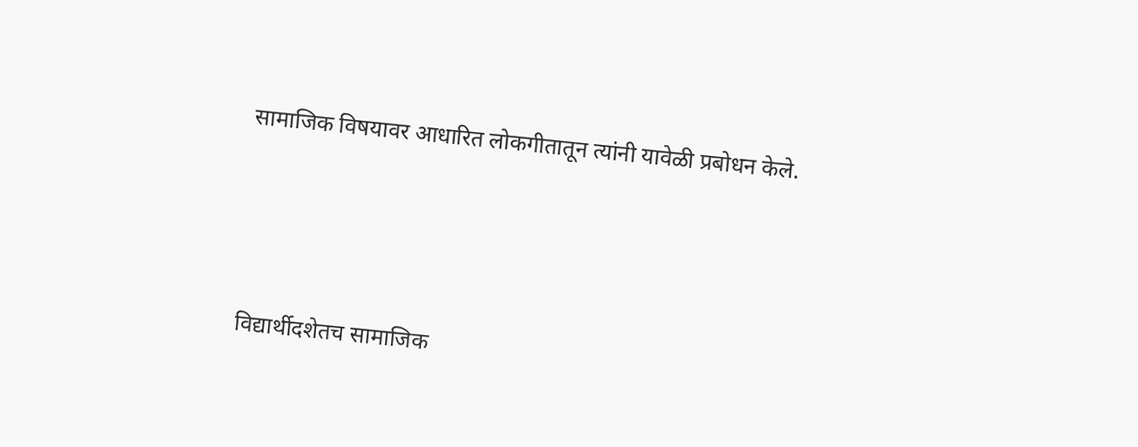सामाजिक विषयावर आधारित लोकगीतातून त्यांनी यावेळी प्रबोधन केले.





विद्यार्थीदशेतच सामाजिक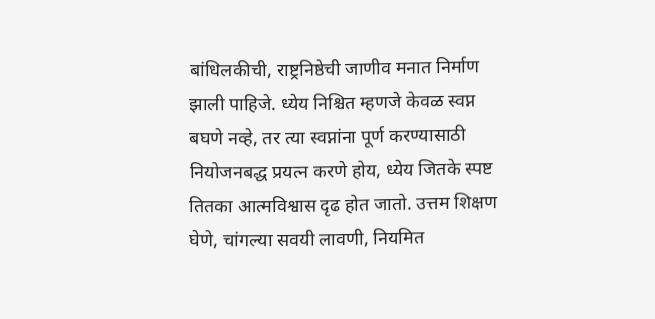बांधिलकीची, राष्ट्रनिष्ठेची जाणीव मनात निर्माण झाली पाहिजे. ध्येय निश्चित म्हणजे केवळ स्वप्न बघणे नव्हे, तर त्या स्वप्नांना पूर्ण करण्यासाठी नियोजनबद्ध प्रयत्न करणे होय, ध्येय जितके स्पष्ट तितका आत्मविश्वास दृढ होत जातो. उत्तम शिक्षण घेणे, चांगल्या सवयी लावणी, नियमित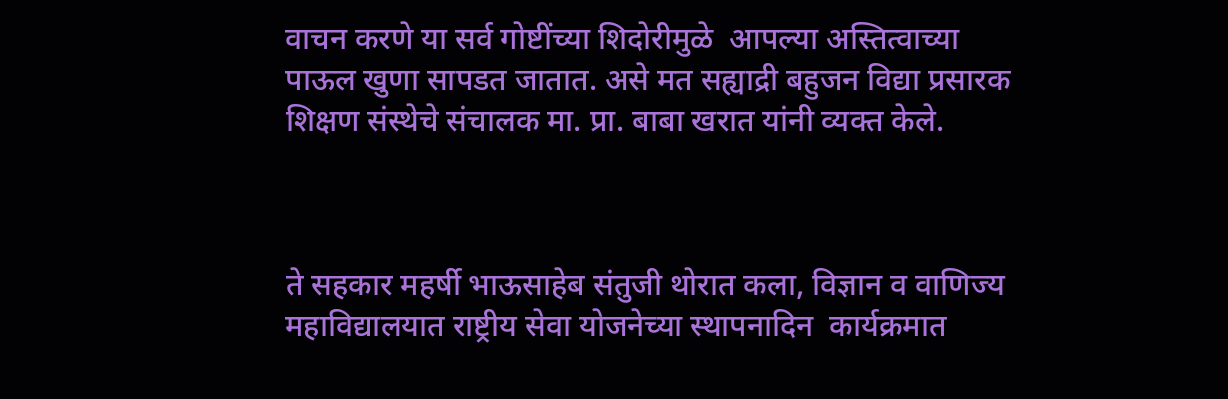वाचन करणे या सर्व गोष्टींच्या शिदोरीमुळे  आपल्या अस्तित्वाच्या पाऊल खुणा सापडत जातात. असे मत सह्याद्री बहुजन विद्या प्रसारक शिक्षण संस्थेचे संचालक मा. प्रा. बाबा खरात यांनी व्यक्त केले.



ते सहकार महर्षी भाऊसाहेब संतुजी थोरात कला, विज्ञान व वाणिज्य महाविद्यालयात राष्ट्रीय सेवा योजनेच्या स्थापनादिन  कार्यक्रमात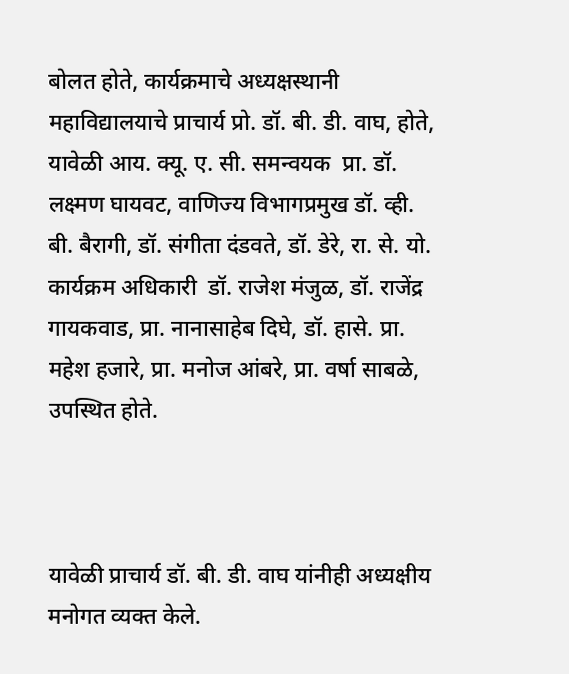बोलत होते, कार्यक्रमाचे अध्यक्षस्थानी महाविद्यालयाचे प्राचार्य प्रो. डॉ. बी. डी. वाघ, होते, यावेळी आय. क्यू. ए. सी. समन्वयक  प्रा. डॉ. लक्ष्मण घायवट, वाणिज्य विभागप्रमुख डॉ. व्ही. बी. बैरागी, डॉ. संगीता दंडवते, डॉ. डेरे, रा. से. यो. कार्यक्रम अधिकारी  डॉ. राजेश मंजुळ, डॉ. राजेंद्र गायकवाड, प्रा. नानासाहेब दिघे, डॉ. हासे. प्रा. महेश हजारे, प्रा. मनोज आंबरे, प्रा. वर्षा साबळे, उपस्थित होते.



यावेळी प्राचार्य डॉ. बी. डी. वाघ यांनीही अध्यक्षीय मनोगत व्यक्त केले.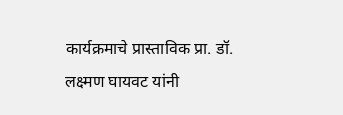कार्यक्रमाचे प्रास्ताविक प्रा. डॉ. लक्ष्मण घायवट यांनी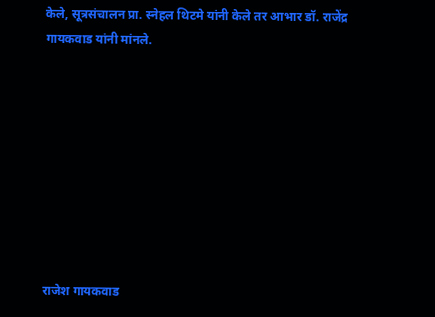केले, सूत्रसंचालन प्रा. स्नेहल थिटमे यांनी केले तर आभार डॉ. राजेंद्र गायकवाड यांनी मांनले.









राजेश गायकवाड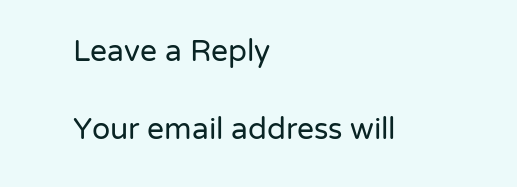Leave a Reply

Your email address will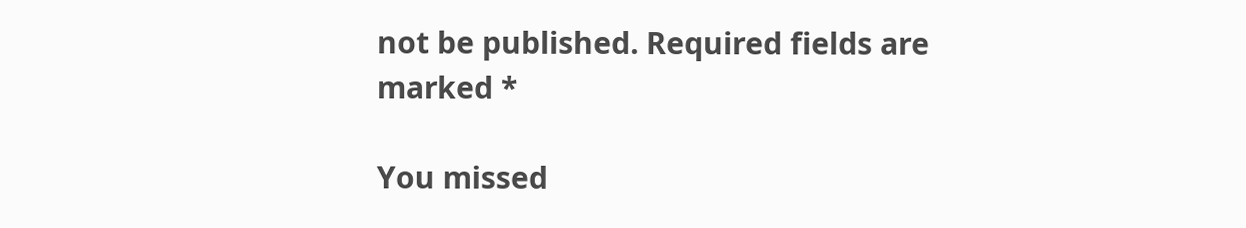not be published. Required fields are marked *

You missed